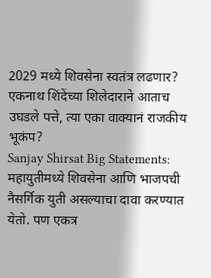2029 मध्ये शिवसेना स्वतंत्र लढणार? एकनाथ शिंदेंच्या शिलेदाराने आताच उघडले पत्ते, त्या एका वाक्यानं राजकीय भूकंप?
Sanjay Shirsat Big Statements: महायुतीमध्ये शिवसेना आणि भाजपची नैसर्गिक युती असल्याचा दावा करण्यात येतो. पण एकत्र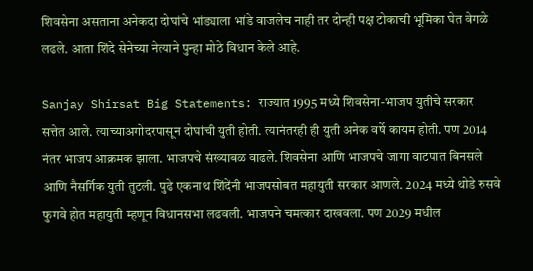शिवसेना असताना अनेकदा दोघांचे भांड्याला भांडे वाजलेच नाही तर दोन्ही पक्ष टोकाची भूमिका घेत वेगळे लढले. आता शिंदे सेनेच्या नेत्याने पुन्हा मोठे विधान केले आहे.

Sanjay Shirsat Big Statements: राज्यात 1995 मध्ये शिवसेना-भाजप युतीचे सरकार सत्तेत आले. त्याच्याअगोदरपासून दोघांची युती होती. त्यानंतरही ही युती अनेक वर्षे कायम होती. पण 2014 नंतर भाजप आक्रमक झाला. भाजपचे संख्याबळ वाढले. शिवसेना आणि भाजपचे जागा वाटपात बिनसले आणि नैसर्गिक युती तुटली. पुढे एकनाथ शिंदेंनी भाजपसोबत महायुती सरकार आणले. 2024 मध्ये थोडे रुसवे फुगवे होत महायुती म्हणून विधानसभा लढवली. भाजपने चमत्कार दाखवला. पण 2029 मधील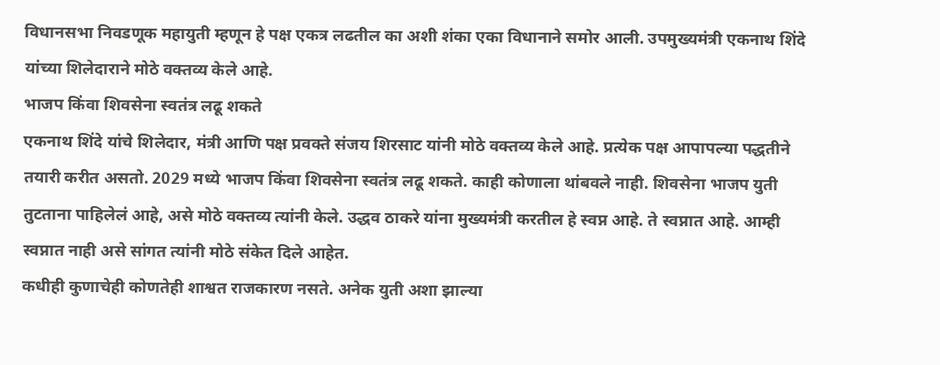विधानसभा निवडणूक महायुती म्हणून हे पक्ष एकत्र लढतील का अशी शंका एका विधानाने समोर आली. उपमुख्यमंत्री एकनाथ शिंदे यांच्या शिलेदाराने मोठे वक्तव्य केले आहे.
भाजप किंवा शिवसेना स्वतंत्र लढू शकते
एकनाथ शिंदे यांचे शिलेदार, मंत्री आणि पक्ष प्रवक्ते संजय शिरसाट यांनी मोठे वक्तव्य केले आहे. प्रत्येक पक्ष आपापल्या पद्धतीने तयारी करीत असतो. 2029 मध्ये भाजप किंवा शिवसेना स्वतंत्र लढू शकते. काही कोणाला थांबवले नाही. शिवसेना भाजप युती तुटताना पाहिलेलं आहे, असे मोठे वक्तव्य त्यांनी केले. उद्धव ठाकरे यांना मुख्यमंत्री करतील हे स्वप्न आहे. ते स्वप्नात आहे. आम्ही स्वप्नात नाही असे सांगत त्यांनी मोठे संकेत दिले आहेत.
कधीही कुणाचेही कोणतेही शाश्वत राजकारण नसते. अनेक युती अशा झाल्या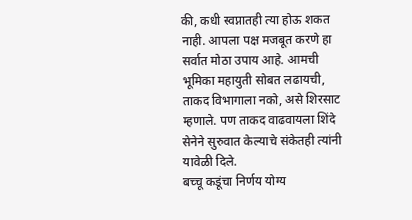की, कधी स्वप्नातही त्या होऊ शकत नाही. आपला पक्ष मजबूत करणे हा सर्वात मोठा उपाय आहे. आमची भूमिका महायुती सोबत लढायची, ताकद विभागाला नको, असे शिरसाट म्हणाले. पण ताकद वाढवायला शिंदे सेनेने सुरुवात केल्याचे संकेतही त्यांनी यावेळी दिले.
बच्चू कडूंचा निर्णय योग्य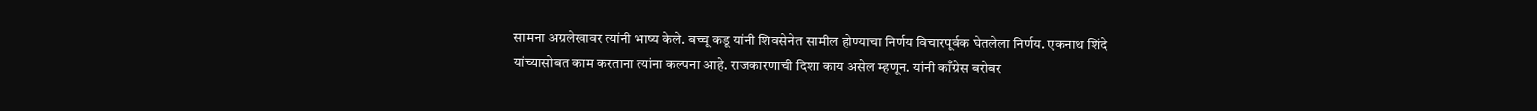सामना अग्रलेखावर त्यांनी भाष्य केले. बच्चू कडू यांनी शिवसेनेत सामील होण्याचा निर्णय विचारपूर्वक घेतलेला निर्णय. एकनाथ शिंदे यांच्यासोबत काम करताना त्यांना कल्पना आहे. राजकारणाची दिशा काय असेल म्हणून. यांनी काँग्रेस बरोबर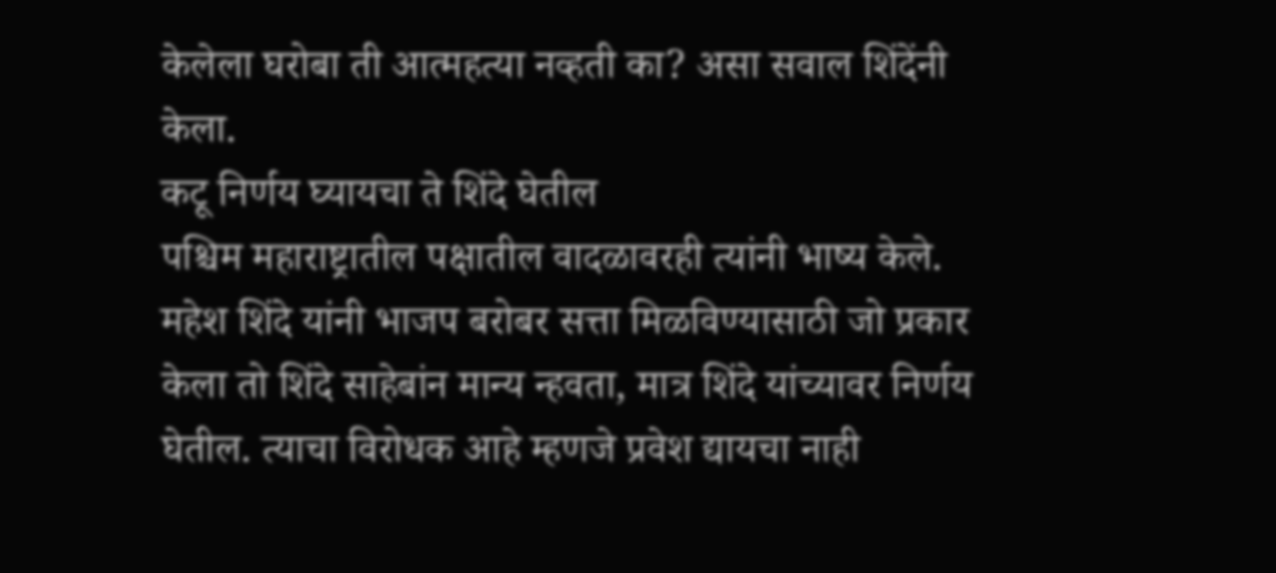केलेला घरोबा ती आत्महत्या नव्हती का? असा सवाल शिंदेंनी केला.
कटू निर्णय घ्यायचा ते शिंदे घेतील
पश्चिम महाराष्ट्रातील पक्षातील वादळावरही त्यांनी भाष्य केले. महेश शिंदे यांनी भाजप बरोबर सत्ता मिळविण्यासाठी जो प्रकार केला तो शिंदे साहेबांन मान्य न्हवता, मात्र शिंदे यांच्यावर निर्णय घेतील. त्याचा विरोधक आहे म्हणजे प्रवेश द्यायचा नाही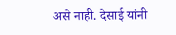असे नाही. देसाई यांनी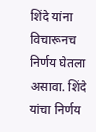शिंदे यांना विचारूनच निर्णय घेतला असावा. शिंदे यांचा निर्णय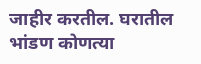जाहीर करतील. घरातील भांडण कोणत्या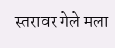स्तरावर गेले मला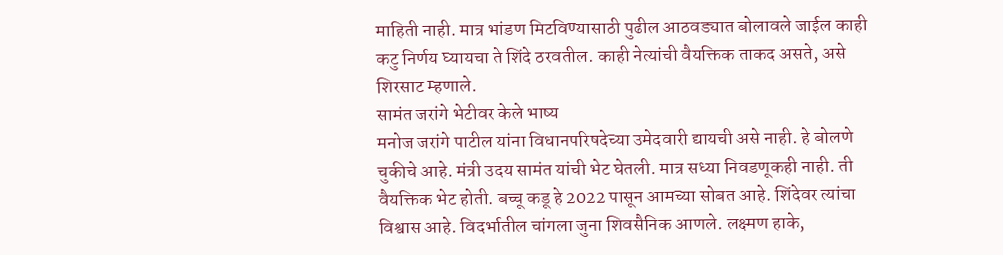माहिती नाही. मात्र भांडण मिटविण्यासाठी पुढील आठवड्यात बोलावले जाईल काही कटु निर्णय घ्यायचा ते शिंदे ठरवतील. काही नेत्यांची वैयक्तिक ताकद असते, असे शिरसाट म्हणाले.
सामंत जरांगे भेटीवर केले भाष्य
मनोज जरांगे पाटील यांना विधानपरिषदेच्या उमेदवारी द्यायची असे नाही. हे बोलणे चुकीचे आहे. मंत्री उदय सामंत यांची भेट घेतली. मात्र सध्या निवडणूकही नाही. ती वैयक्तिक भेट होती. बच्चू कडू हे 2022 पासून आमच्या सोबत आहे. शिंदेवर त्यांचा विश्वास आहे. विदर्भातील चांगला जुना शिवसैनिक आणले. लक्ष्मण हाके,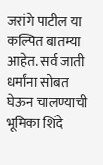जरांगे पाटील या कल्पित बातम्या आहेत. सर्व जाती धर्मांना सोबत घेऊन चालण्याची भूमिका शिंदे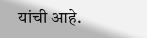यांची आहे.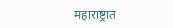महाराष्ट्रात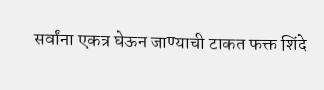सर्वांना एकत्र घेऊन जाण्याची टाकत फक्त शिंदे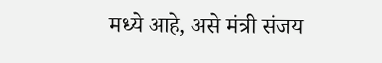मध्ये आहे, असे मंत्री संजय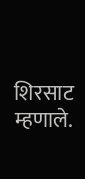शिरसाट म्हणाले.